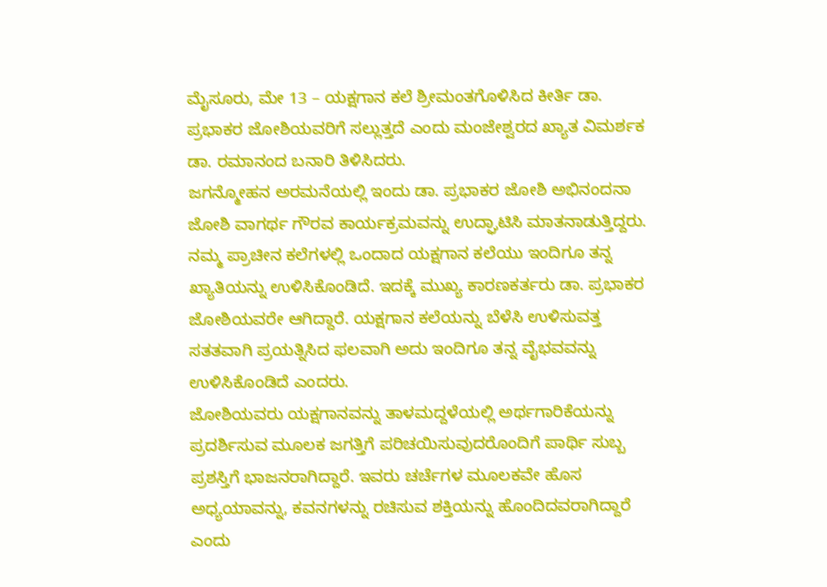ಮೈಸೂರು, ಮೇ 13 – ಯಕ್ಷಗಾನ ಕಲೆ ಶ್ರೀಮಂತಗೊಳಿಸಿದ ಕೀರ್ತಿ ಡಾ. ಪ್ರಭಾಕರ ಜೋಶಿಯವರಿಗೆ ಸಲ್ಲುತ್ತದೆ ಎಂದು ಮಂಜೇಶ್ವರದ ಖ್ಯಾತ ವಿಮರ್ಶಕ ಡಾ. ರಮಾನಂದ ಬನಾರಿ ತಿಳಿಸಿದರು.
ಜಗನ್ಮೋಹನ ಅರಮನೆಯಲ್ಲಿ ಇಂದು ಡಾ. ಪ್ರಭಾಕರ ಜೋಶಿ ಅಭಿನಂದನಾ ಜೋಶಿ ವಾಗರ್ಥ ಗೌರವ ಕಾರ್ಯಕ್ರಮವನ್ನು ಉದ್ಘಾಟಿಸಿ ಮಾತನಾಡುತ್ತಿದ್ದರು. ನಮ್ಮ ಪ್ರಾಚೀನ ಕಲೆಗಳಲ್ಲಿ ಒಂದಾದ ಯಕ್ಷಗಾನ ಕಲೆಯು ಇಂದಿಗೂ ತನ್ನ ಖ್ಯಾತಿಯನ್ನು ಉಳಿಸಿಕೊಂಡಿದೆ. ಇದಕ್ಕೆ ಮುಖ್ಯ ಕಾರಣಕರ್ತರು ಡಾ. ಪ್ರಭಾಕರ ಜೋಶಿಯವರೇ ಆಗಿದ್ದಾರೆ. ಯಕ್ಷಗಾನ ಕಲೆಯನ್ನು ಬೆಳೆಸಿ ಉಳಿಸುವತ್ತ ಸತತವಾಗಿ ಪ್ರಯತ್ನಿಸಿದ ಫಲವಾಗಿ ಅದು ಇಂದಿಗೂ ತನ್ನ ವೈಭವವನ್ನು ಉಳಿಸಿಕೊಂಡಿದೆ ಎಂದರು.
ಜೋಶಿಯವರು ಯಕ್ಷಗಾನವನ್ನು ತಾಳಮದ್ದಳೆಯಲ್ಲಿ ಅರ್ಥಗಾರಿಕೆಯನ್ನು ಪ್ರದರ್ಶಿಸುವ ಮೂಲಕ ಜಗತ್ತಿಗೆ ಪರಿಚಯಿಸುವುದರೊಂದಿಗೆ ಪಾರ್ಥಿ ಸುಬ್ಬ ಪ್ರಶಸ್ತಿಗೆ ಭಾಜನರಾಗಿದ್ದಾರೆ. ಇವರು ಚರ್ಚೆಗಳ ಮೂಲಕವೇ ಹೊಸ ಅಧ್ಯಯಾವನ್ನು, ಕವನಗಳನ್ನು ರಚಿಸುವ ಶಕ್ತಿಯನ್ನು ಹೊಂದಿದವರಾಗಿದ್ದಾರೆ ಎಂದು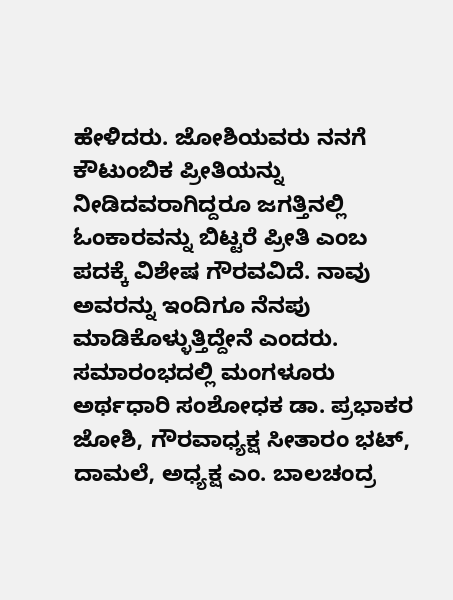ಹೇಳಿದರು. ಜೋಶಿಯವರು ನನಗೆ ಕೌಟುಂಬಿಕ ಪ್ರೀತಿಯನ್ನು ನೀಡಿದವರಾಗಿದ್ದರೂ ಜಗತ್ತಿನಲ್ಲಿ ಓಂಕಾರವನ್ನು ಬಿಟ್ಟರೆ ಪ್ರೀತಿ ಎಂಬ ಪದಕ್ಕೆ ವಿಶೇಷ ಗೌರವವಿದೆ. ನಾವು ಅವರನ್ನು ಇಂದಿಗೂ ನೆನಪು ಮಾಡಿಕೊಳ್ಳುತ್ತಿದ್ದೇನೆ ಎಂದರು.
ಸಮಾರಂಭದಲ್ಲಿ ಮಂಗಳೂರು ಅರ್ಥಧಾರಿ ಸಂಶೋಧಕ ಡಾ. ಪ್ರಭಾಕರ ಜೋಶಿ, ಗೌರವಾಧ್ಯಕ್ಷ ಸೀತಾರಂ ಭಟ್, ದಾಮಲೆ, ಅಧ್ಯಕ್ಷ ಎಂ. ಬಾಲಚಂದ್ರ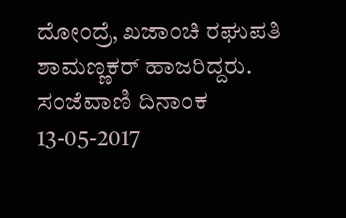ದೋಂದ್ರೆ, ಖಜಾಂಚಿ ರಘುಪತಿ ಶಾಮಣ್ಣಕರ್ ಹಾಜರಿದ್ದರು.
ಸಂಜೆವಾಣಿ ದಿನಾಂಕ 13-05-2017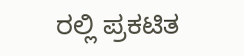ರಲ್ಲಿ ಪ್ರಕಟಿತ